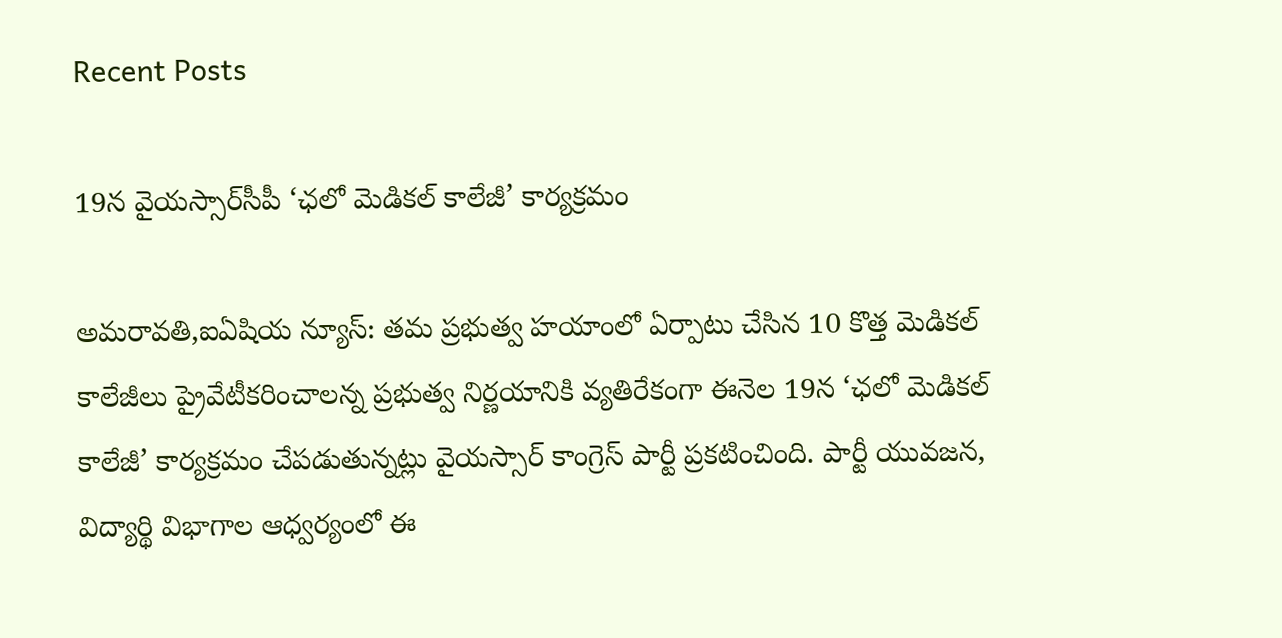Recent Posts

19న వైయస్సార్‌సీపీ ‘ఛలో మెడికల్‌ కాలేజీ’ కార్యక్రమం

అమరావతి,ఐఏషియ న్యూస్: తమ ప్రభుత్వ హయాంలో ఏర్పాటు చేసిన 10 కొత్త మెడికల్‌ కాలేజీలు ప్రైవేటీకరించాలన్న ప్రభుత్వ నిర్ణయానికి వ్యతిరేకంగా ఈనెల 19న ‘ఛలో మెడికల్‌ కాలేజీ’ కార్యక్రమం చేపడుతున్నట్లు వైయస్సార్‌ కాంగ్రెస్‌ పార్టీ ప్రకటించింది. పార్టీ యువజన, విద్యార్థి విభాగాల ఆధ్వర్యంలో ఈ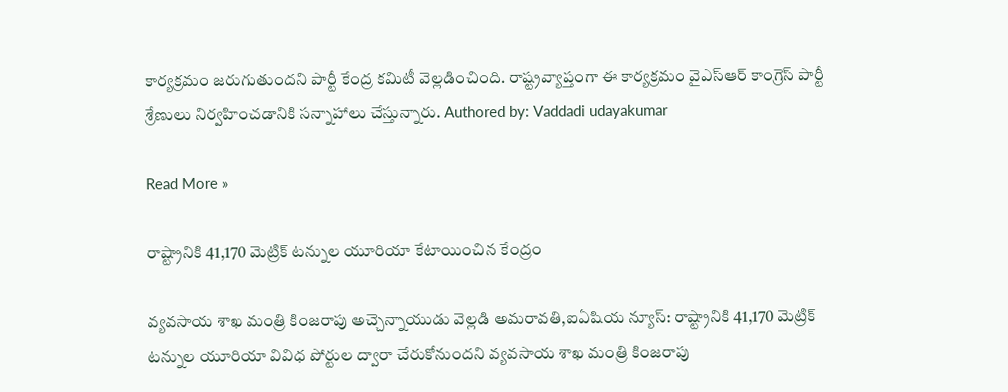కార్యక్రమం జరుగుతుందని పార్టీ కేంద్ర కమిటీ వెల్లడించింది. రాష్ట్రవ్యాప్తంగా ఈ కార్యక్రమం వైఎస్ఆర్ కాంగ్రెస్ పార్టీ శ్రేణులు నిర్వహించడానికి సన్నాహాలు చేస్తున్నారు. Authored by: Vaddadi udayakumar

Read More »

రాష్ట్రానికి 41,170 మెట్రిక్ టన్నుల యూరియా కేటాయించిన కేంద్రం

వ్యవసాయ శాఖ మంత్రి కింజరాపు అచ్చెన్నాయుడు వెల్లడి అమరావతి,ఐఏషియ న్యూస్: రాష్ట్రానికి 41,170 మెట్రిక్ టన్నుల యూరియా వివిధ పోర్టుల ద్వారా చేరుకోనుందని వ్యవసాయ శాఖ మంత్రి కింజరాపు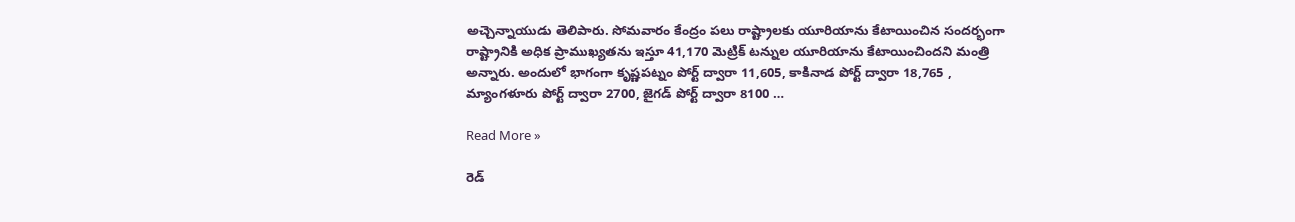అచ్చెన్నాయుడు తెలిపారు. సోమవారం కేంద్రం పలు రాష్ట్రాలకు యూరియాను కేటాయించిన సందర్భంగా రాష్ట్రానికి అధిక ప్రాముఖ్యతను ఇస్తూ 41,170 మెట్రిక్ టన్నుల యూరియాను కేటాయించిందని మంత్రి అన్నారు. అందులో భాగంగా కృష్ణపట్నం పోర్ట్ ద్వారా 11,605, కాకినాడ పోర్ట్ ద్వారా 18,765 , మ్యాంగళూరు పోర్ట్ ద్వారా 2700, జైగడ్ పోర్ట్ ద్వారా 8100 …

Read More »

రెడ్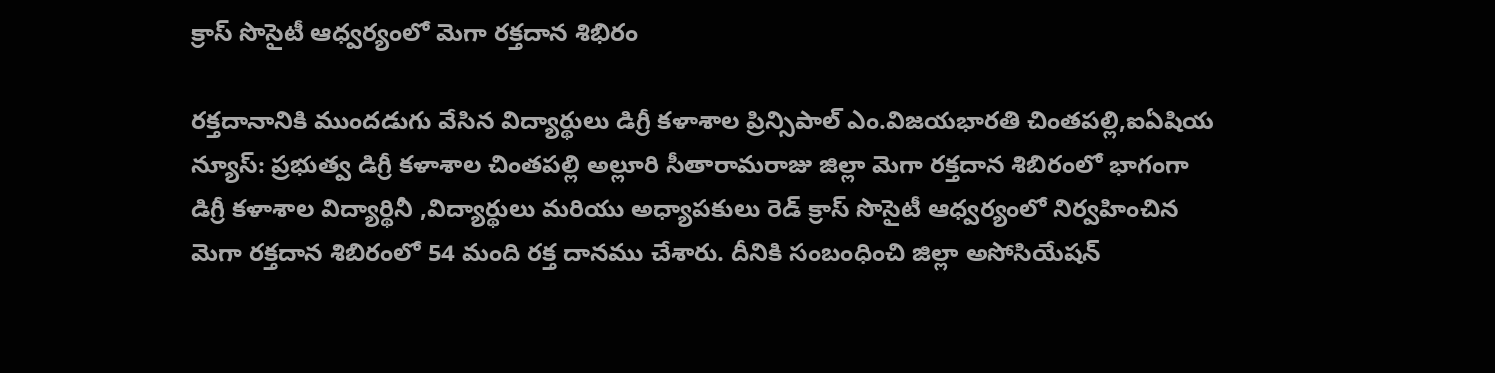క్రాస్ సొసైటీ ఆధ్వర్యంలో మెగా రక్తదాన శిభిరం

రక్తదానానికి ముందడుగు వేసిన విద్యార్థులు డిగ్రీ కళాశాల ప్రిన్సిపాల్ ఎం.విజయభారతి చింతపల్లి,ఐఏషియ న్యూస్: ప్రభుత్వ డిగ్రీ కళాశాల చింతపల్లి అల్లూరి సీతారామరాజు జిల్లా మెగా రక్తదాన శిబిరంలో భాగంగా డిగ్రీ కళాశాల విద్యార్థినీ ,విద్యార్థులు మరియు అధ్యాపకులు రెడ్ క్రాస్ సొసైటీ ఆధ్వర్యంలో నిర్వహించిన మెగా రక్తదాన శిబిరంలో 54 మంది రక్త దానము చేశారు. దీనికి సంబంధించి జిల్లా అసోసియేషన్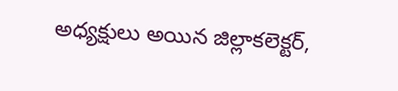అధ్యక్షులు అయిన జిల్లాకలెక్టర్,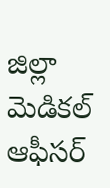జిల్లా మెడికల్ ఆఫీసర్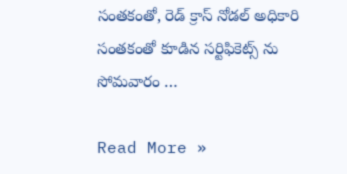సంతకంతో, రెడ్ క్రాస్ నోడల్ అధికారి సంతకంతో కూడిన సర్టిఫికెట్స్ ను సోమవారం …

Read More »